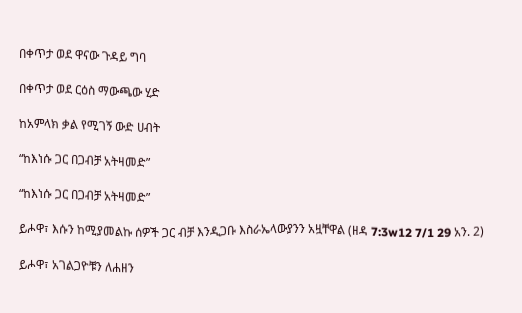በቀጥታ ወደ ዋናው ጉዳይ ግባ

በቀጥታ ወደ ርዕስ ማውጫው ሂድ

ከአምላክ ቃል የሚገኝ ውድ ሀብት

“ከእነሱ ጋር በጋብቻ አትዛመድ”

“ከእነሱ ጋር በጋብቻ አትዛመድ”

ይሖዋ፣ እሱን ከሚያመልኩ ሰዎች ጋር ብቻ እንዲጋቡ እስራኤላውያንን አዟቸዋል (ዘዳ 7:3w12 7/1 29 አን. 2)

ይሖዋ፣ አገልጋዮቹን ለሐዘን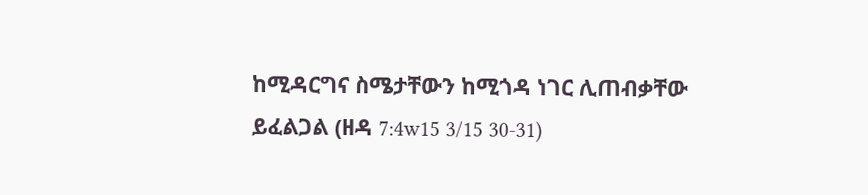ከሚዳርግና ስሜታቸውን ከሚጎዳ ነገር ሊጠብቃቸው ይፈልጋል (ዘዳ 7:4w15 3/15 30-31)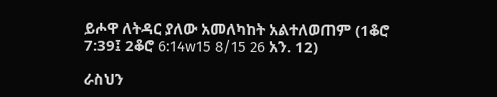ይሖዋ ለትዳር ያለው አመለካከት አልተለወጠም (1ቆሮ 7:39፤ 2ቆሮ 6:14w15 8/15 26 አን. 12)

ራስህን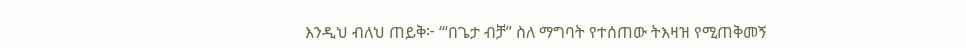እንዲህ ብለህ ጠይቅ፦ ‘“በጌታ ብቻ” ስለ ማግባት የተሰጠው ትእዛዝ የሚጠቅመኝ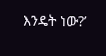እንዴት ነው?’